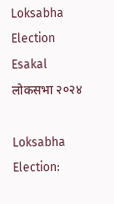Loksabha Election Esakal
लोकसभा २०२४

Loksabha Election: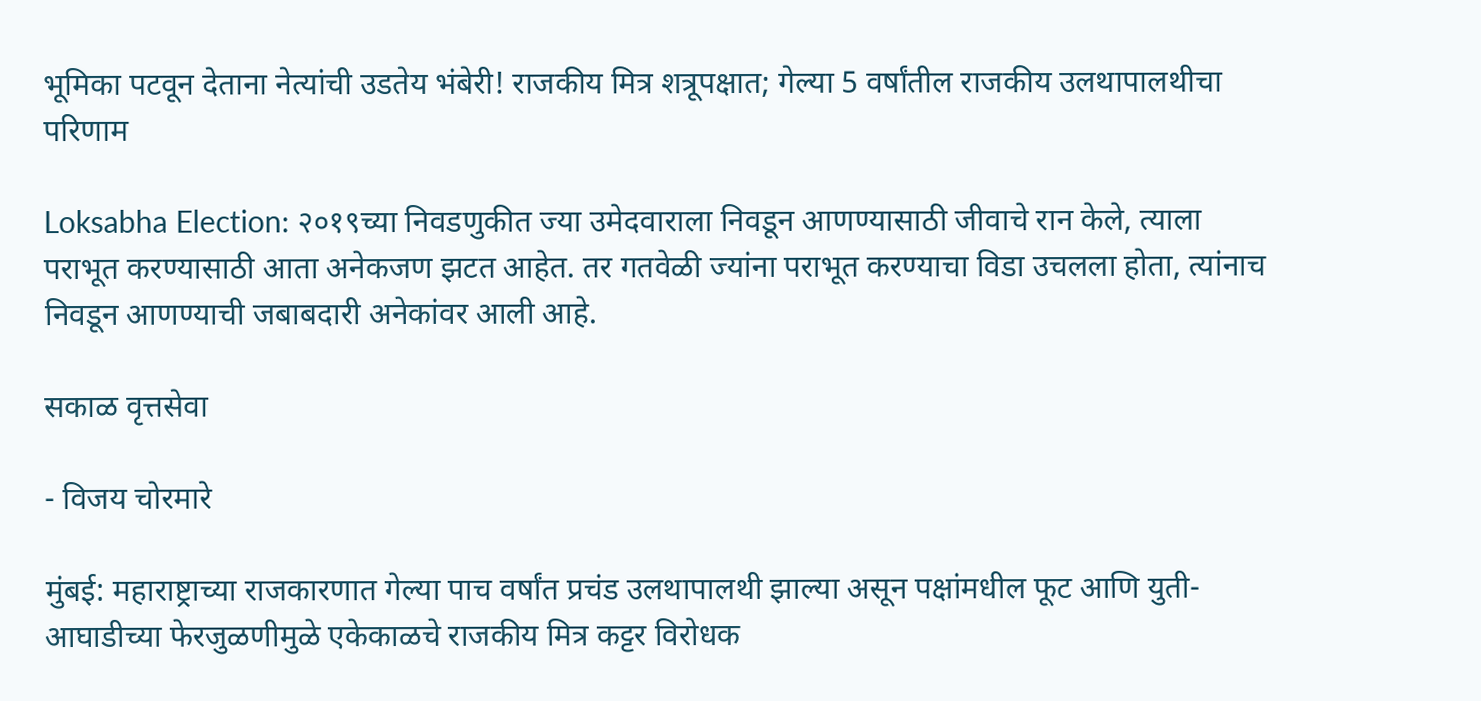भूमिका पटवून देताना नेत्यांची उडतेय भंबेरी! राजकीय मित्र शत्रूपक्षात; गेल्या 5 वर्षांतील राजकीय उलथापालथीचा परिणाम

Loksabha Election: २०१९च्या निवडणुकीत ज्या उमेदवाराला निवडून आणण्यासाठी जीवाचे रान केले, त्याला पराभूत करण्यासाठी आता अनेकजण झटत आहेत. तर गतवेळी ज्यांना पराभूत करण्याचा विडा उचलला होता, त्यांनाच निवडून आणण्याची जबाबदारी अनेकांवर आली आहे.

सकाळ वृत्तसेवा

- विजय चोरमारे

मुंबई: महाराष्ट्राच्या राजकारणात गेल्या पाच वर्षांत प्रचंड उलथापालथी झाल्या असून पक्षांमधील फूट आणि युती-आघाडीच्या फेरजुळणीमुळे एकेकाळचे राजकीय मित्र कट्टर विरोधक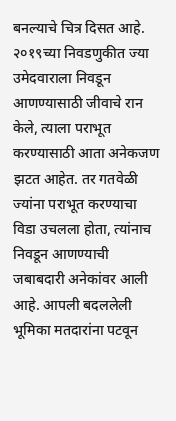बनल्याचे चित्र दिसत आहे. २०१९च्या निवडणुकीत ज्या उमेदवाराला निवडून आणण्यासाठी जीवाचे रान केले, त्याला पराभूत करण्यासाठी आता अनेकजण झटत आहेत. तर गतवेळी ज्यांना पराभूत करण्याचा विडा उचलला होता, त्यांनाच निवडून आणण्याची जबाबदारी अनेकांवर आली आहे. आपली बदललेली भूमिका मतदारांना पटवून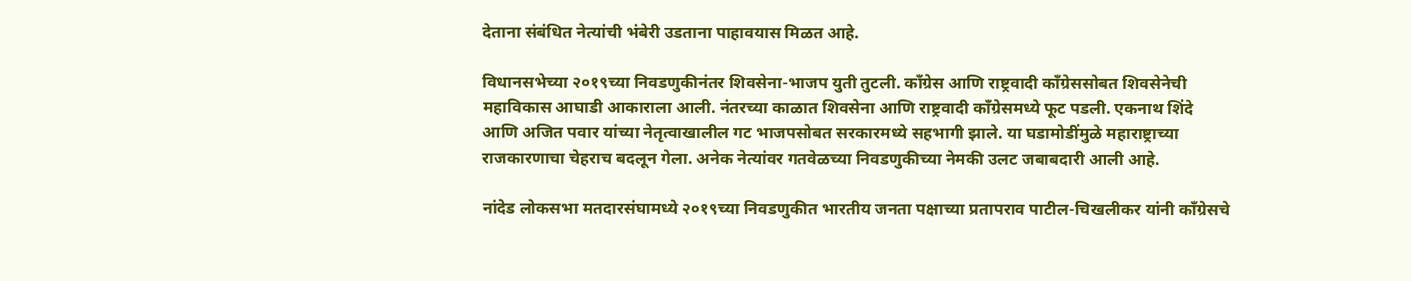देताना संबंधित नेत्यांची भंबेरी उडताना पाहावयास मिळत आहे.

विधानसभेच्या २०१९च्या निवडणुकीनंतर शिवसेना-भाजप युती तुटली. काँग्रेस आणि राष्ट्रवादी काँग्रेससोबत शिवसेनेची महाविकास आघाडी आकाराला आली. नंतरच्या काळात शिवसेना आणि राष्ट्रवादी काँग्रेसमध्ये फूट पडली. एकनाथ शिंदे आणि अजित पवार यांच्या नेतृत्वाखालील गट भाजपसोबत सरकारमध्ये सहभागी झाले. या घडामोडींमुळे महाराष्ट्राच्या राजकारणाचा चेहराच बदलून गेला. अनेक नेत्यांवर गतवेळच्या निवडणुकीच्या नेमकी उलट जबाबदारी आली आहे.

नांदेड लोकसभा मतदारसंघामध्ये २०१९च्या निवडणुकीत भारतीय जनता पक्षाच्या प्रतापराव पाटील-चिखलीकर यांनी काँग्रेसचे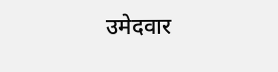उमेदवार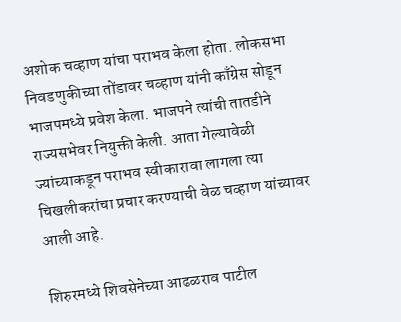अशोक चव्हाण यांचा पराभव केला होता. लोकसभा निवडणुकीच्या तोंडावर चव्हाण यांनी काँग्रेस सोडून भाजपमध्ये प्रवेश केला. भाजपने त्यांची तातडीने राज्यसभेवर नियुक्ती केली. आता गेल्यावेळी ज्यांच्याकडून पराभव स्वीकारावा लागला त्या चिखलीकरांचा प्रचार करण्याची वेळ चव्हाण यांच्यावर आली आहे.

शिरुरमध्ये शिवसेनेच्या आढळराव पाटील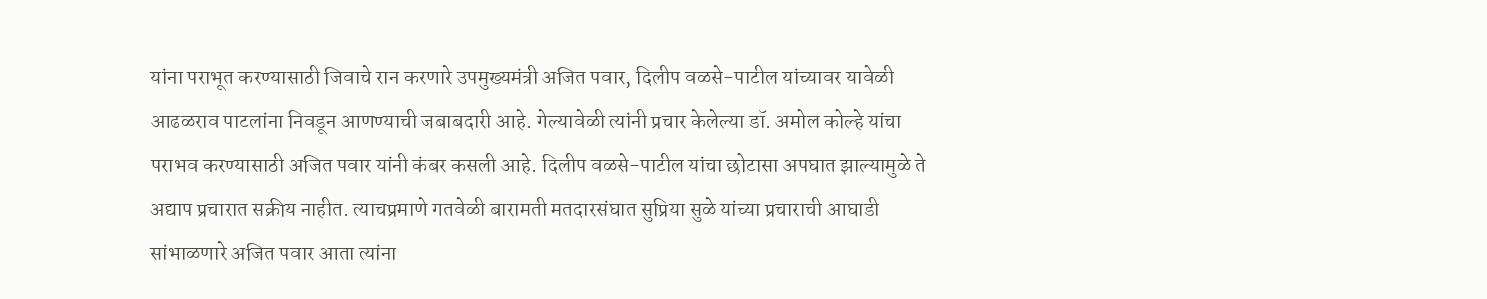यांना पराभूत करण्यासाठी जिवाचे रान करणारे उपमुख्यमंत्री अजित पवार, दिलीप वळसे-पाटील यांच्यावर यावेळी आढळराव पाटलांना निवडून आणण्याची जबाबदारी आहे. गेल्यावेळी त्यांनी प्रचार केलेल्या डॉ. अमोल कोल्हे यांचा पराभव करण्यासाठी अजित पवार यांनी कंबर कसली आहे. दिलीप वळसे-पाटील यांचा छोटासा अपघात झाल्यामुळे ते अद्याप प्रचारात सक्रीय नाहीत. त्याचप्रमाणे गतवेळी बारामती मतदारसंघात सुप्रिया सुळे यांच्या प्रचाराची आघाडी सांभाळणारे अजित पवार आता त्यांना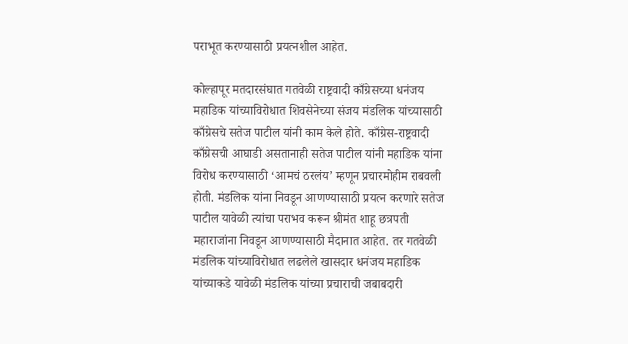पराभूत करण्यासाठी प्रयत्नशील आहेत.

कोल्हापूर मतदारसंघात गतवेळी राष्ट्रवादी काँग्रेसच्या धनंजय महाडिक यांच्याविरोधात शिवसेनेच्या संजय मंडलिक यांच्यासाठी काँग्रेसचे सतेज पाटील यांनी काम केले होते. काँग्रेस-राष्ट्रवादी काँग्रेसची आघाडी असतानाही सतेज पाटील यांनी महाडिक यांना विरोध करण्यासाठी ‘आमचं ठरलंय’ म्हणून प्रचारमोहीम राबवली होती. मंडलिक यांना निवडून आणण्यासाठी प्रयत्न करणारे सतेज पाटील यावेळी त्यांचा पराभव करून श्रीमंत शाहू छत्रपती महाराजांना निवडून आणण्यासाठी मैदानात आहेत. तर गतवेळी मंडलिक यांच्याविरोधात लढलेले खासदार धनंजय महाडिक यांच्याकडे यावेळी मंडलिक यांच्या प्रचाराची जबाबदारी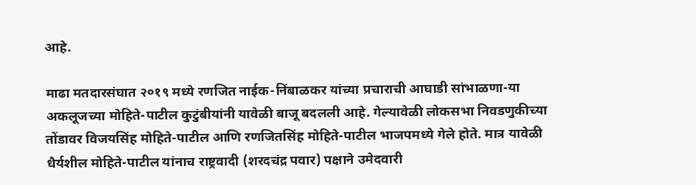आहे.

माढा मतदारसंघात २०१९ मध्ये रणजित नाईक-निंबाळकर यांच्या प्रचाराची आघाडी सांभाळणा-या अकलूजच्या मोहिते-पाटील कुटुंबीयांनी यावेळी बाजू बदलली आहे. गेल्यावेळी लोकसभा निवडणुकीच्या तोंडावर विजयसिंह मोहिते-पाटील आणि रणजितसिंह मोहिते-पाटील भाजपमध्ये गेले होते. मात्र यावेळी धैर्यशील मोहिते-पाटील यांनाच राष्ट्रवादी (शरदचंद्र पवार) पक्षाने उमेदवारी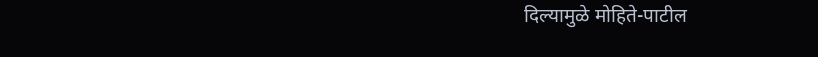दिल्यामुळे मोहिते-पाटील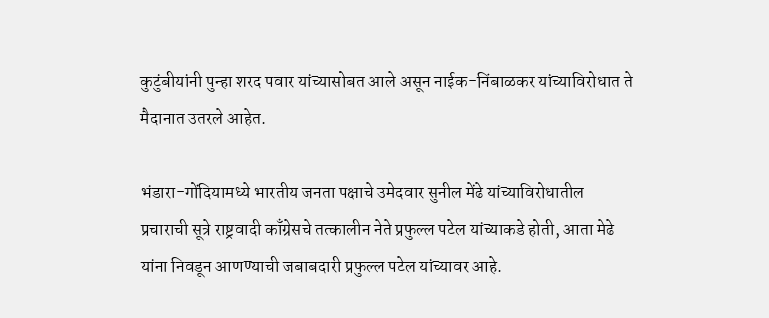कुटुंबीयांनी पुन्हा शरद पवार यांच्यासोबत आले असून नाईक-निंबाळकर यांच्याविरोधात ते मैदानात उतरले आहेत.

भंडारा-गोंदियामध्ये भारतीय जनता पक्षाचे उमेदवार सुनील मेंढे यांच्याविरोधातील प्रचाराची सूत्रे राष्ट्रवादी काँग्रेसचे तत्कालीन नेते प्रफुल्ल पटेल यांच्याकडे होती, आता मेढे यांना निवडून आणण्याची जबाबदारी प्रफुल्ल पटेल यांच्यावर आहे.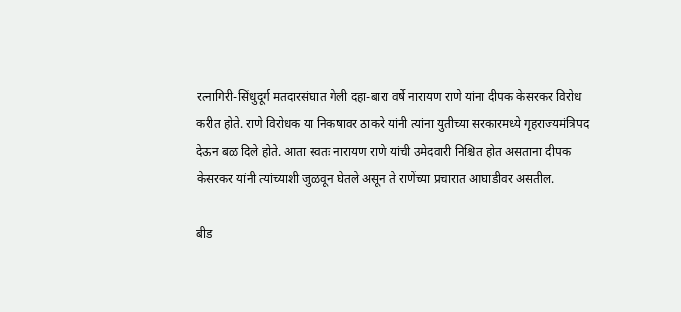रत्नागिरी-सिंधुदूर्ग मतदारसंघात गेली दहा-बारा वर्षे नारायण राणे यांना दीपक केसरकर विरोध करीत होते. राणे विरोधक या निकषावर ठाकरे यांनी त्यांना युतीच्या सरकारमध्ये गृहराज्यमंत्रिपद देऊन बळ दिले होते. आता स्वतः नारायण राणे यांची उमेदवारी निश्चित होत असताना दीपक केसरकर यांनी त्यांच्याशी जुळवून घेतले असून ते राणेंच्या प्रचारात आघाडीवर असतील.

बीड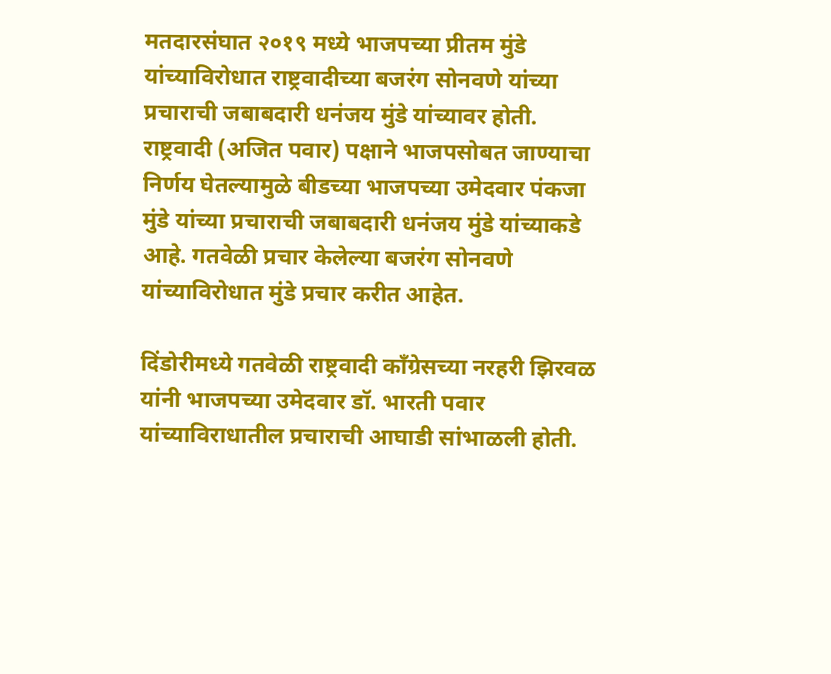मतदारसंघात २०१९ मध्ये भाजपच्या प्रीतम मुंडे यांच्याविरोधात राष्ट्रवादीच्या बजरंग सोनवणे यांच्या प्रचाराची जबाबदारी धनंजय मुंडे यांच्यावर होती. राष्ट्रवादी (अजित पवार) पक्षाने भाजपसोबत जाण्याचा निर्णय घेतल्यामुळे बीडच्या भाजपच्या उमेदवार पंकजा मुंडे यांच्या प्रचाराची जबाबदारी धनंजय मुंडे यांच्याकडे आहे. गतवेळी प्रचार केलेल्या बजरंग सोनवणे यांच्याविरोधात मुंडे प्रचार करीत आहेत.

दिंडोरीमध्ये गतवेळी राष्ट्रवादी काँग्रेसच्या नरहरी झिरवळ यांनी भाजपच्या उमेदवार डॉ. भारती पवार यांच्याविराधातील प्रचाराची आघाडी सांभाळली होती.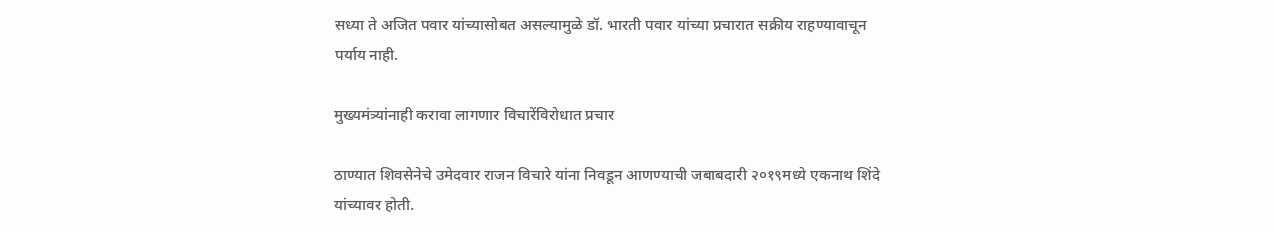सध्या ते अजित पवार यांच्यासोबत असल्यामुळे डॉ. भारती पवार यांच्या प्रचारात सक्रीय राहण्यावाचून पर्याय नाही.

मुख्यमंत्र्यांनाही करावा लागणार विचारेंविरोधात प्रचार

ठाण्यात शिवसेनेचे उमेदवार राजन विचारे यांना निवडून आणण्याची जबाबदारी २०१९मध्ये एकनाथ शिंदे यांच्यावर होती.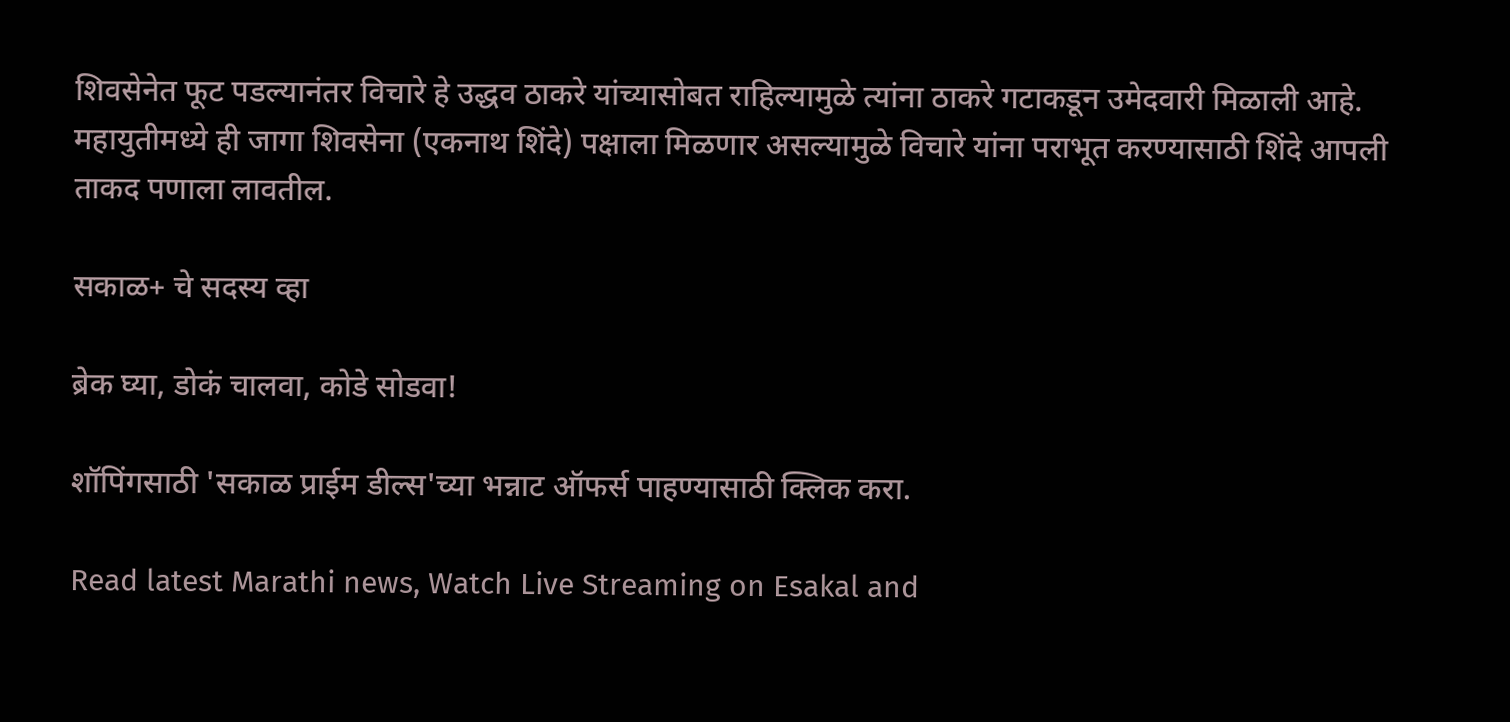शिवसेनेत फूट पडल्यानंतर विचारे हे उद्धव ठाकरे यांच्यासोबत राहिल्यामुळे त्यांना ठाकरे गटाकडून उमेदवारी मिळाली आहे. महायुतीमध्ये ही जागा शिवसेना (एकनाथ शिंदे) पक्षाला मिळणार असल्यामुळे विचारे यांना पराभूत करण्यासाठी शिंदे आपली ताकद पणाला लावतील.

सकाळ+ चे सदस्य व्हा

ब्रेक घ्या, डोकं चालवा, कोडे सोडवा!

शॉपिंगसाठी 'सकाळ प्राईम डील्स'च्या भन्नाट ऑफर्स पाहण्यासाठी क्लिक करा.

Read latest Marathi news, Watch Live Streaming on Esakal and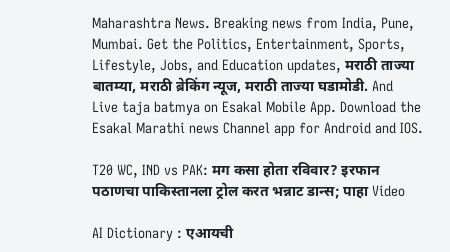Maharashtra News. Breaking news from India, Pune, Mumbai. Get the Politics, Entertainment, Sports, Lifestyle, Jobs, and Education updates, मराठी ताज्या बातम्या, मराठी ब्रेकिंग न्यूज, मराठी ताज्या घडामोडी. And Live taja batmya on Esakal Mobile App. Download the Esakal Marathi news Channel app for Android and IOS.

T20 WC, IND vs PAK: मग कसा होता रविवार? इरफान पठाणचा पाकिस्तानला ट्रोल करत भन्नाट डान्स; पाहा Video

AI Dictionary : एआयची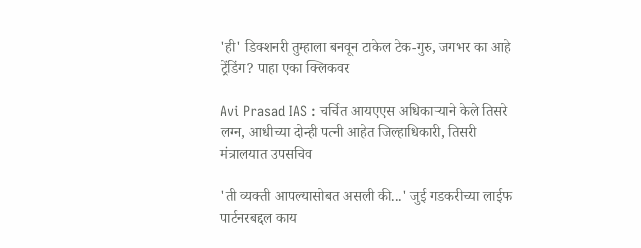'ही' डिक्शनरी तुम्हाला बनवून टाकेल टेक-गुरु, जगभर का आहे ट्रेंडिंग? पाहा एका क्लिकवर

Avi Prasad IAS : चर्चित आयएएस अधिकाऱ्याने केले तिसरे लग्न, आधीच्या दोन्ही पत्नी आहेत जिल्हाधिकारी, तिसरी मंत्रालयात उपसचिव

'ती व्यक्ती आपल्यासोबत असली की...' जुई गडकरीच्या लाईफ पार्टनरबद्दल काय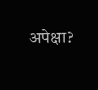अपेक्षा?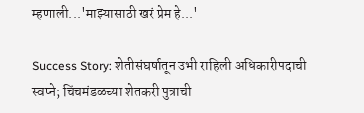म्हणाली...'माझ्यासाठी खरं प्रेम हे...'

Success Story: शेतीसंघर्षातून उभी राहिली अधिकारीपदाची स्वप्ने; चिंचमंडळच्या शेतकरी पुत्राची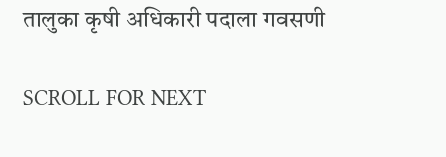तालुका कृषी अधिकारी पदाला गवसणी

SCROLL FOR NEXT